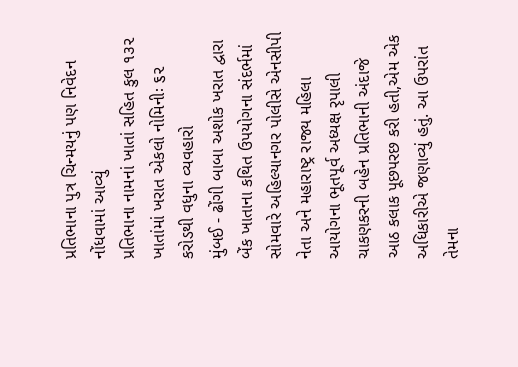પ્રતિભાના પુત્ર ચિન્મયનું પણ નિવેદન નોંધવામાં આવ્યું
પ્રતિભાના નામનાં ખાતાં સહિત કુલ ૧૩૨ ખાતાંમાં ખરાત એકલો નોમિનીઃ ૬૨ કરોડથી વધુના વ્યવહારો
મુંબઈ - ઢોંગી બાબા અશોક ખરાત દ્વારા બેંક ખાતાના કથિત ઉપયોગના સંદર્ભમાં સોમવારે અહિલ્યાનગર પોલીસે એનસીપી નેતા અને મહારાષ્ટ્ર રાજ્ય મહિલા આયોગના ભૂતપૂર્વ અધ્યક્ષ રૃપાલી ચાકણકરની બહેન પ્રતિભાની અંદાજે આઠ કલાક પૂછપરછ કરી હતી,એમ એક અધિકારીએ જણાવ્યું હતું. આ ઉપરાંત તેમના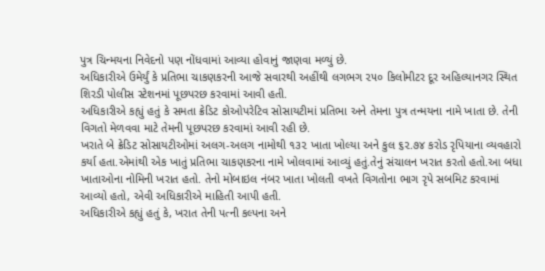પુત્ર ચિન્મયના નિવેદનો પણ નોંધવામાં આવ્યા હોવાનું જાણવા મળ્યું છે.
અધિકારીએ ઉમેર્યું કે પ્રતિભા ચાકણકરની આજે સવારથી અહીંથી લગભગ ૨૫૦ કિલોમીટર દૂર અહિલ્યાનગર સ્થિત શિરડી પોલીસ સ્ટેશનમાં પૂછપરછ કરવામાં આવી હતી.
અધિકારીએ કહ્યું હતું કે સમતા ક્રેડિટ કોઓપરેટિવ સોસાયટીમાં પ્રતિભા અને તેમના પુત્ર તન્મયના નામે ખાતા છે. તેની વિગતો મેળવવા માટે તેમની પૂછપરછ કરવામાં આવી રહી છે.
ખરાતે બે ક્રેડિટ સોસાયટીઓમાં અલગ-અલગ નામોથી ૧૩૨ ખાતા ખોલ્યા અને કુલ ૬૨.૭૪ કરોડ રૃપિયાના વ્યવહારો કર્યા હતા.એમાંથી એક ખાતું પ્રતિભા ચાકણકરના નામે ખોલવામાં આવ્યું હતું.તેનું સંચાલન ખરાત કરતો હતો.આ બધા ખાતાઓના નોમિની ખરાત હતો. તેનો મોબાઇલ નંબર ખાતા ખોલતી વખતે વિગતોના ભાગ રૃપે સબમિટ કરવામાં આવ્યો હતો, એવી અધિકારીએ માહિતી આપી હતી.
અધિકારીએ કહ્યું હતું કે, ખરાત તેની પત્ની કલ્પના અને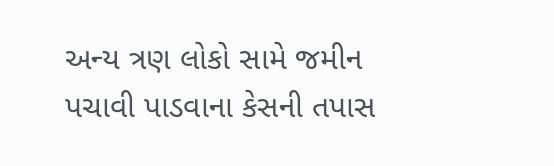અન્ય ત્રણ લોકો સામે જમીન પચાવી પાડવાના કેસની તપાસ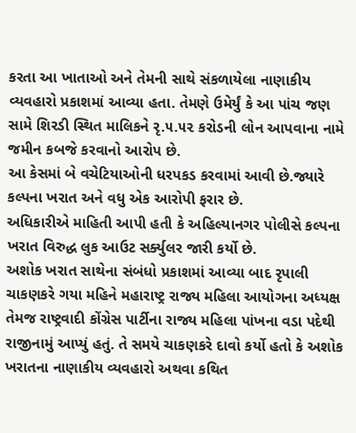કરતા આ ખાતાઓ અને તેમની સાથે સંકળાયેલા નાણાકીય વ્યવહારો પ્રકાશમાં આવ્યા હતા. તેમણે ઉમેર્યું કે આ પાંચ જણ સામે શિરડી સ્થિત માલિકને રૃ.૫.૫૨ કરોડની લોન આપવાના નામે જમીન કબજે કરવાનો આરોપ છે.
આ કેસમાં બે વચેટિયાઓની ધરપકડ કરવામાં આવી છે.જ્યારે કલ્પના ખરાત અને વધુ એક આરોપી ફરાર છે.
અધિકારીએ માહિતી આપી હતી કે અહિલ્યાનગર પોલીસે કલ્પના ખરાત વિરુદ્ધ લુક આઉટ સર્ક્યુલર જારી કર્યો છે.
અશોક ખરાત સાથેના સંબંધો પ્રકાશમાં આવ્યા બાદ રૃપાલી ચાકણકરે ગયા મહિને મહારાષ્ટ્ર રાજ્ય મહિલા આયોગના અધ્યક્ષ તેમજ રાષ્ટ્રવાદી કોંગ્રેસ પાર્ટીના રાજ્ય મહિલા પાંખના વડા પદેથી રાજીનામું આપ્યું હતું. તે સમયે ચાકણકરે દાવો કર્યો હતો કે અશોક ખરાતના નાણાકીય વ્યવહારો અથવા કથિત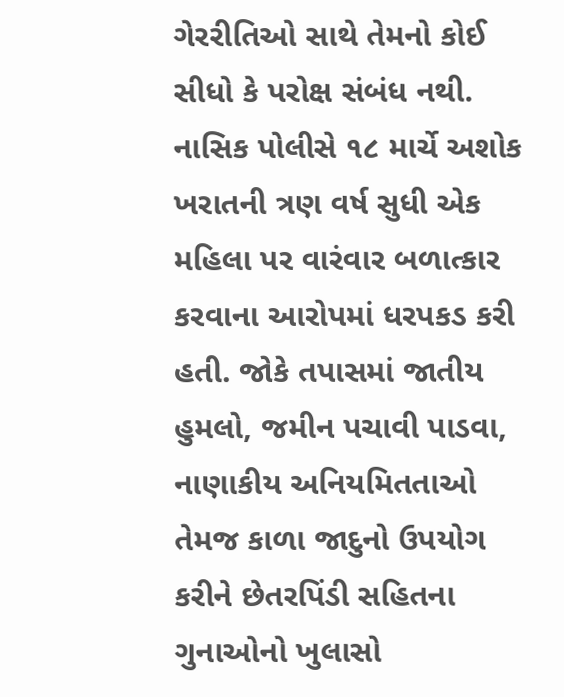ગેરરીતિઓ સાથે તેમનો કોઈ સીધો કે પરોક્ષ સંબંધ નથી.
નાસિક પોલીસે ૧૮ માર્ચે અશોક ખરાતની ત્રણ વર્ષ સુધી એક મહિલા પર વારંવાર બળાત્કાર કરવાના આરોપમાં ધરપકડ કરી હતી. જોકે તપાસમાં જાતીય હુમલો, જમીન પચાવી પાડવા, નાણાકીય અનિયમિતતાઓ તેમજ કાળા જાદુનો ઉપયોગ કરીને છેતરપિંડી સહિતના ગુનાઓનો ખુલાસો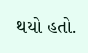થયો હતો.